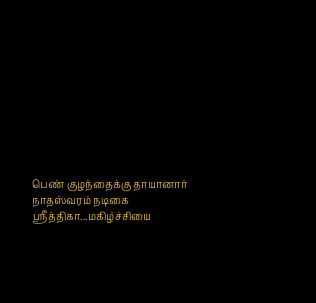பெண் குழந்தைக்கு தாயானார் நாதஸ்வரம் நடிகை ஶ்ரீத்திகா...மகிழ்ச்சியை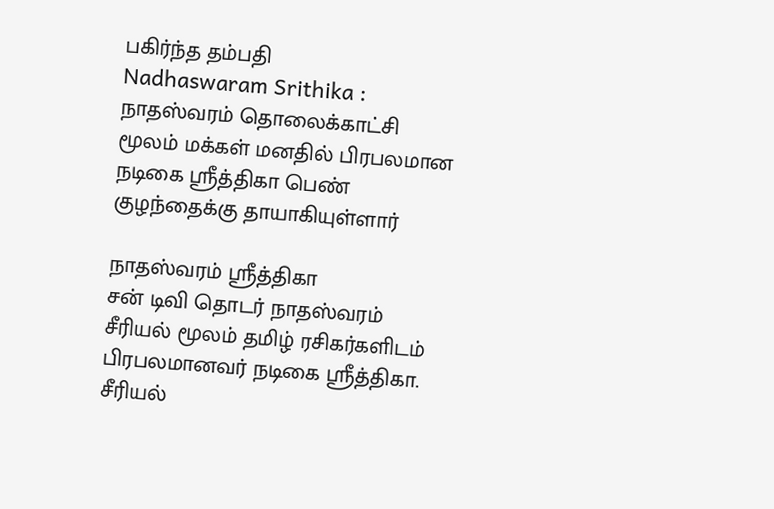பகிர்ந்த தம்பதி
Nadhaswaram Srithika : நாதஸ்வரம் தொலைக்காட்சி மூலம் மக்கள் மனதில் பிரபலமான நடிகை ஶ்ரீத்திகா பெண் குழந்தைக்கு தாயாகியுள்ளார்

நாதஸ்வரம் ஶ்ரீத்திகா
சன் டிவி தொடர் நாதஸ்வரம் சீரியல் மூலம் தமிழ் ரசிகர்களிடம் பிரபலமானவர் நடிகை ஶ்ரீத்திகா. சீரியல்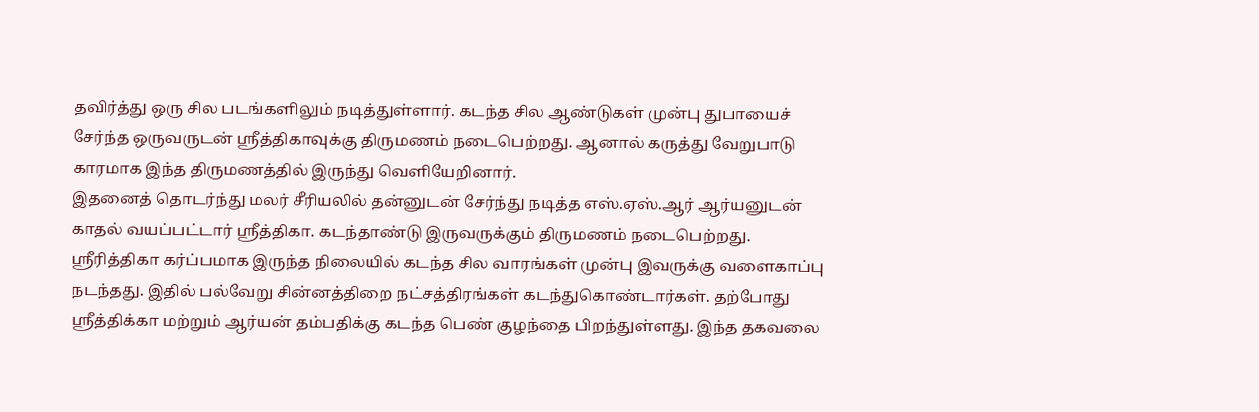தவிர்த்து ஒரு சில படங்களிலும் நடித்துள்ளார். கடந்த சில ஆண்டுகள் முன்பு துபாயைச் சேர்ந்த ஒருவருடன் ஶ்ரீத்திகாவுக்கு திருமணம் நடைபெற்றது. ஆனால் கருத்து வேறுபாடு காரமாக இந்த திருமணத்தில் இருந்து வெளியேறினார்.
இதனைத் தொடர்ந்து மலர் சீரியலில் தன்னுடன் சேர்ந்து நடித்த எஸ்.ஏஸ்.ஆர் ஆர்யனுடன் காதல் வயப்பட்டார் ஶ்ரீத்திகா. கடந்தாண்டு இருவருக்கும் திருமணம் நடைபெற்றது. ஶ்ரீரித்திகா கர்ப்பமாக இருந்த நிலையில் கடந்த சில வாரங்கள் முன்பு இவருக்கு வளைகாப்பு நடந்தது. இதில் பல்வேறு சின்னத்திறை நட்சத்திரங்கள் கடந்துகொண்டார்கள். தற்போது ஶ்ரீத்திக்கா மற்றும் ஆர்யன் தம்பதிக்கு கடந்த பெண் குழந்தை பிறந்துள்ளது. இந்த தகவலை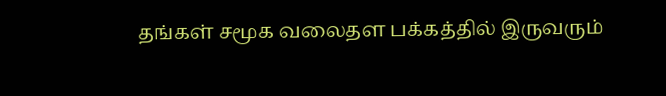தங்கள் சமூக வலைதள பக்கத்தில் இருவரும்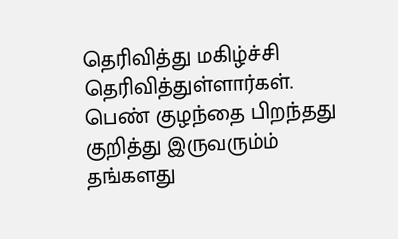தெரிவித்து மகிழ்ச்சி தெரிவித்துள்ளார்கள். பெண் குழந்தை பிறந்தது குறித்து இருவரும்ம் தங்களது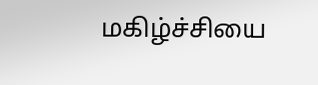மகிழ்ச்சியை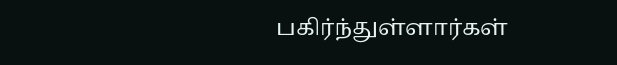பகிர்ந்துள்ளார்கள்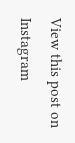View this post on Instagram